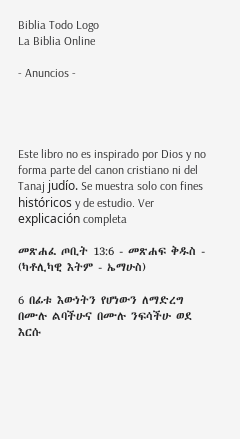Biblia Todo Logo
La Biblia Online

- Anuncios -




Este libro no es inspirado por Dios y no forma parte del canon cristiano ni del Tanaj judío. Se muestra solo con fines históricos y de estudio. Ver explicación completa

መጽሐፈ ጦቢት 13:6 - መጽሐፍ ቅዱስ - (ካቶሊካዊ እትም - ኤማሁስ)

6 በፊቱ እውነትን የሆነውን ለማድረግ በሙሉ ልባችሁና በሙሉ ንፍሳችሁ ወደ እርሱ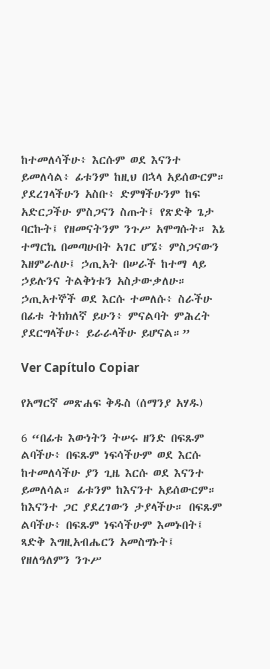ከተመለሳችሁ፥ እርሱም ወደ እናንተ ይመለሳል፥ ፊቱንም ከዚህ በኋላ አይሰውርም። ያደረገላችሁን አስቡ፥ ድምፃችሁንም ከፍ አድርጋችሁ ምስጋናን ስጡት፤ የጽድቅ ጌታ ባርኩት፤ የዘመናትንም ንጉሥ አሞግሱት። እኔ ተማርኬ በመጣሁበት አገር ሆኜ፥ ምስጋናውን እዘምራለሁ፤ ኃጢአት በሠራች ከተማ ላይ ኃይሉንና ትልቅነቱን አስታውቃለሁ። ኃጢአተኞች ወደ እርሱ ተመለሱ፥ ስራችሁ በፊቱ ትክክለኛ ይሁን፥ ምናልባት ምሕረት ያደርግላችሁ፥ ይራራላችሁ ይሆናል።”

Ver Capítulo Copiar

የአማርኛ መጽሐፍ ቅዱስ (ሰማንያ አሃዱ)

6 “በፊቱ እውነትን ትሠሩ ዘንድ በፍጹም ልባችሁ፥ በፍጹም ነፍሳችሁም ወደ እርሱ ከተመለሳችሁ ያን ጊዜ እርሱ ወደ እናንተ ይመለሳል። ፊቱንም ከእናንተ አይሰውርም። ከእናንተ ጋር ያደረገውን ታያላችሁ። በፍጹም ልባችሁ፥ በፍጹም ነፍሳችሁም እመኑበት፤ ጻድቅ እግዚአብሔርን አመስግኑት፤ የዘለዓለምን ንጉሥ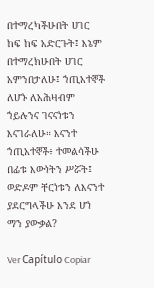በተማረካችሁበት ሀገር ከፍ ከፍ አድርጉት፤ እኔም በተማረክሁበት ሀገር አምንበታለሁ፤ ኀጢአተኞች ለሆኑ ለአሕዛብም ኀይሉንና ገናናነቱን እናገራለሁ። እናንተ ኀጢአተኞች፥ ተመልሳችሁ በፊቱ እውነትን ሥሯት፤ ወድዶም ቸርነቱን ለእናንተ ያደርግላችሁ እንደ ሆነ ማን ያውቃል?

Ver Capítulo Copiar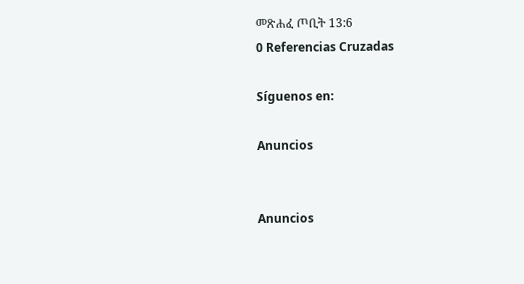መጽሐፈ ጦቢት 13:6
0 Referencias Cruzadas

Síguenos en:

Anuncios


Anuncios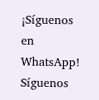¡Síguenos en WhatsApp! Síguenos